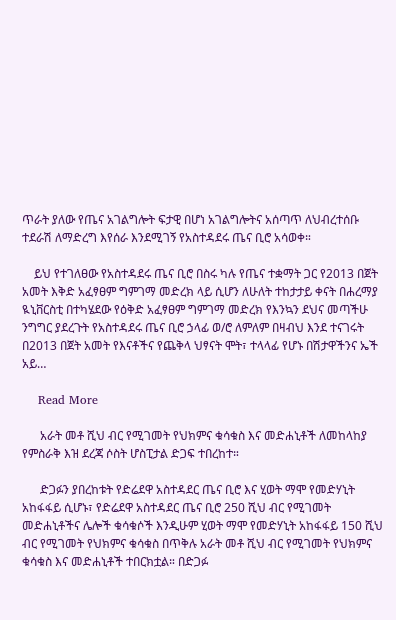ጥራት ያለው የጤና አገልግሎት ፍታዊ በሆነ አገልግሎትና አሰጣጥ ለህብረተሰቡ ተደራሽ ለማድረግ እየሰራ እንደሚገኝ የአስተዳደሩ ጤና ቢሮ አሳወቀ።

    ይህ የተገለፀው የአስተዳደሩ ጤና ቢሮ በስሩ ካሉ የጤና ተቋማት ጋር የ2013 በጀት አመት እቅድ አፈፃፀም ግምገማ መድረክ ላይ ሲሆን ለሁለት ተከታታይ ቀናት በሐረማያ ዪኒቨርስቲ በተካሄደው የዕቅድ አፈፃፀም ግምገማ መድረክ የእንኳን ደህና መጣችሁ ንግግር ያደረጉት የአስተዳደሩ ጤና ቢሮ ኃላፊ ወ/ሮ ለምለም በዛብህ እንደ ተናገሩት በ2013 በጀት አመት የእናቶችና የጨቅላ ህፃናት ሞት፣ ተላላፊ የሆኑ በሽታዋችንና ኤች አይ…

    Read More

      አራት መቶ ሺህ ብር የሚገመት የህክምና ቁሳቁስ እና መድሐኒቶች ለመከላከያ የምስራቅ እዝ ደረጃ ሶስት ሆስፒታል ድጋፍ ተበረከተ።

      ድጋፉን ያበረከቱት የድሬደዋ አስተዳደር ጤና ቢሮ እና ሂወት ማሞ የመድሃኒት አከፋፋይ ሲሆኑ፣ የድሬደዋ አስተዳደር ጤና ቢሮ 250 ሺህ ብር የሚገመት መድሐኒቶችና ሌሎች ቁሳቁሶች እንዲሁም ሂወት ማሞ የመድሃኒት አከፋፋይ 150 ሺህ ብር የሚገመት የህክምና ቁሳቁስ በጥቅሉ አራት መቶ ሺህ ብር የሚገመት የህክምና ቁሳቁስ እና መድሐኒቶች ተበርክቷል። በድጋፉ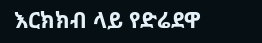እርክክብ ላይ የድሬደዋ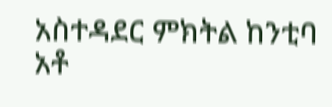አስተዳደር ምክትል ከንቲባ አቶ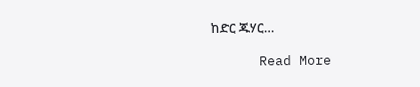ከድር ጁሃር…

      Read More